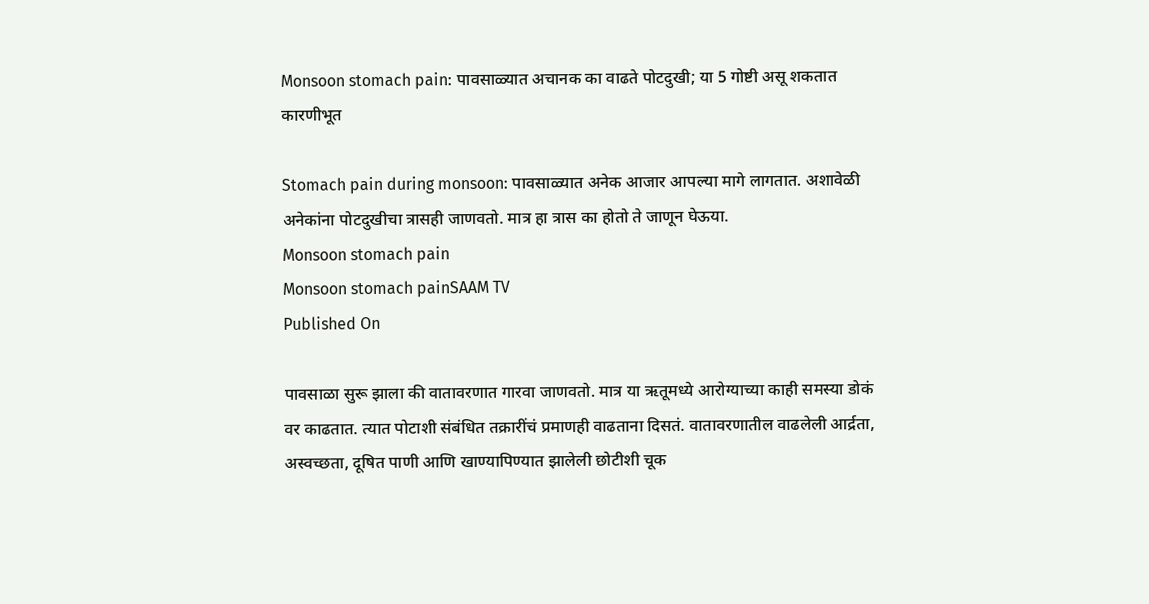Monsoon stomach pain: पावसाळ्यात अचानक का वाढते पोटदुखी; या 5 गोष्टी असू शकतात कारणीभूत

Stomach pain during monsoon: पावसाळ्यात अनेक आजार आपल्या मागे लागतात. अशावेळी अनेकांना पोटदुखीचा त्रासही जाणवतो. मात्र हा त्रास का होतो ते जाणून घेऊया.
Monsoon stomach pain
Monsoon stomach painSAAM TV
Published On

पावसाळा सुरू झाला की वातावरणात गारवा जाणवतो. मात्र या ऋतूमध्ये आरोग्याच्या काही समस्या डोकं वर काढतात. त्यात पोटाशी संबंधित तक्रारींचं प्रमाणही वाढताना दिसतं. वातावरणातील वाढलेली आर्द्रता, अस्वच्छता, दूषित पाणी आणि खाण्यापिण्यात झालेली छोटीशी चूक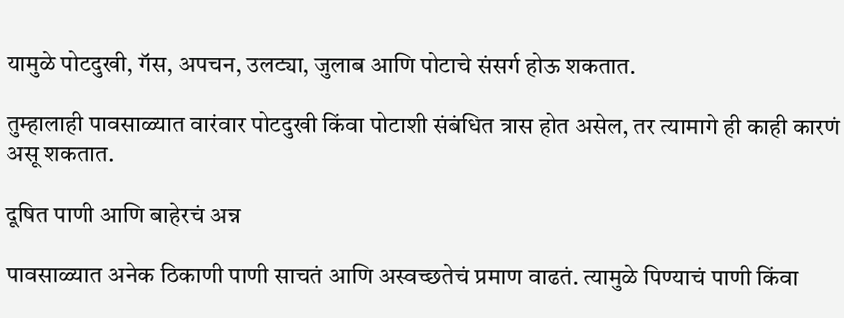यामुळे पोटदुखी, गॅस, अपचन, उलट्या, जुलाब आणि पोटाचे संसर्ग होऊ शकतात.

तुम्हालाही पावसाळ्यात वारंवार पोटदुखी किंवा पोटाशी संबंधित त्रास होत असेल, तर त्यामागे ही काही कारणं असू शकतात.

दूषित पाणी आणि बाहेरचं अन्न

पावसाळ्यात अनेक ठिकाणी पाणी साचतं आणि अस्वच्छतेचं प्रमाण वाढतं. त्यामुळे पिण्याचं पाणी किंवा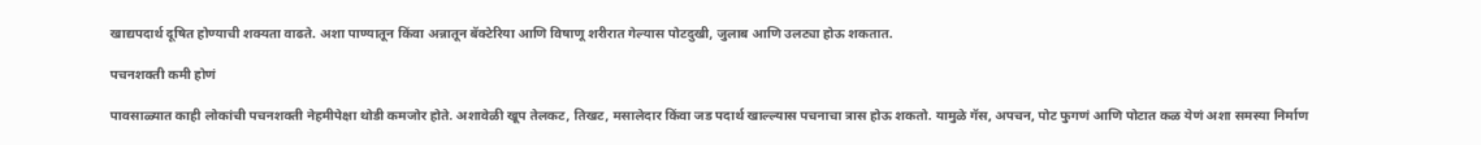खाद्यपदार्थ दूषित होण्याची शक्यता वाढते. अशा पाण्यातून किंवा अन्नातून बॅक्टेरिया आणि विषाणू शरीरात गेल्यास पोटदुखी, जुलाब आणि उलट्या होऊ शकतात.

पचनशक्ती कमी होणं

पावसाळ्यात काही लोकांची पचनशक्ती नेहमीपेक्षा थोडी कमजोर होते. अशावेळी खूप तेलकट, तिखट, मसालेदार किंवा जड पदार्थ खाल्ल्यास पचनाचा त्रास होऊ शकतो. यामुळे गॅस, अपचन, पोट फुगणं आणि पोटात कळ येणं अशा समस्या निर्माण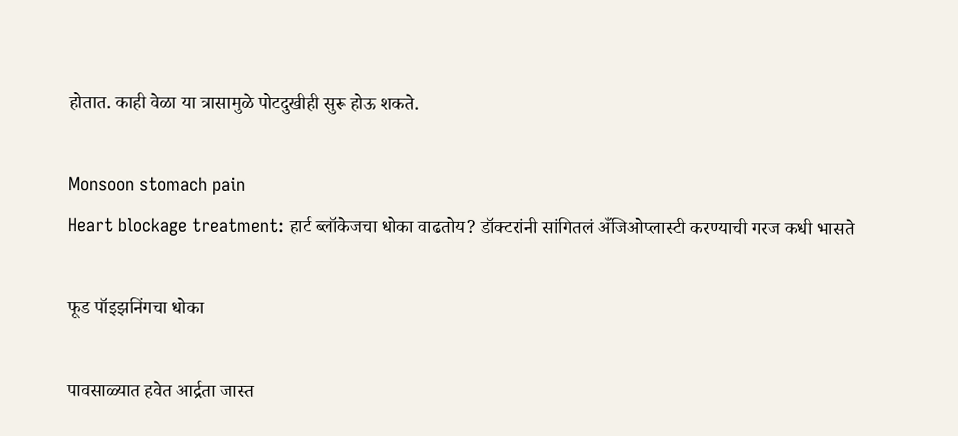होतात. काही वेळा या त्रासामुळे पोटदुखीही सुरू होऊ शकते.

Monsoon stomach pain
Heart blockage treatment: हार्ट ब्लॉकेजचा धोका वाढतोय? डॉक्टरांनी सांगितलं अँजिओप्लास्टी करण्याची गरज कधी भासते

फूड पॉइझनिंगचा धोका

पावसाळ्यात हवेत आर्द्रता जास्त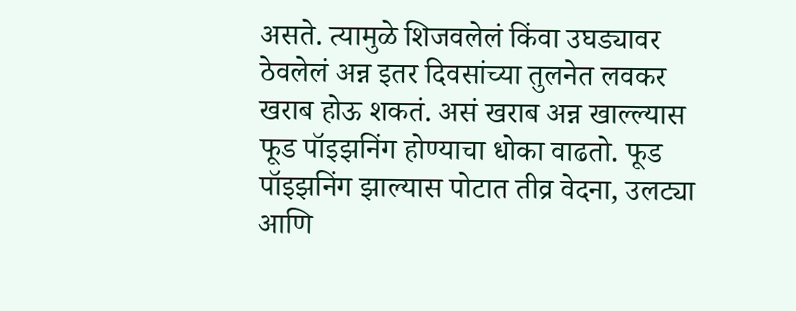असते. त्यामुळे शिजवलेलं किंवा उघड्यावर ठेवलेलं अन्न इतर दिवसांच्या तुलनेत लवकर खराब होऊ शकतं. असं खराब अन्न खाल्ल्यास फूड पॉइझनिंग होण्याचा धोका वाढतो. फूड पॉइझनिंग झाल्यास पोटात तीव्र वेदना, उलट्या आणि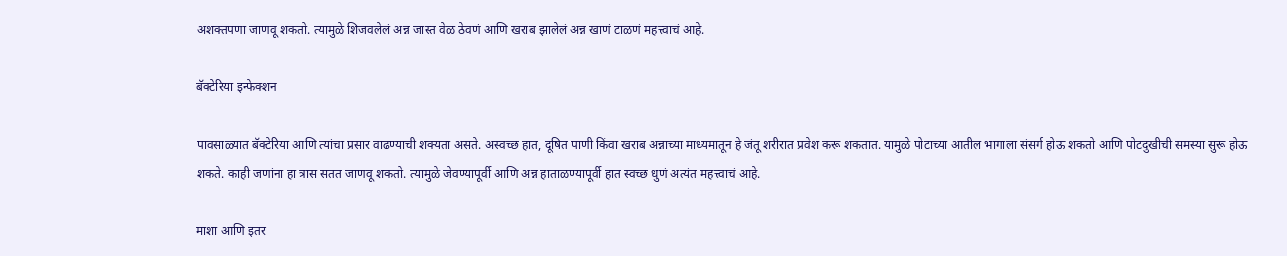अशक्तपणा जाणवू शकतो. त्यामुळे शिजवलेलं अन्न जास्त वेळ ठेवणं आणि खराब झालेलं अन्न खाणं टाळणं महत्त्वाचं आहे.

बॅक्टेरिया इन्फेक्शन

पावसाळ्यात बॅक्टेरिया आणि त्यांचा प्रसार वाढण्याची शक्यता असते. अस्वच्छ हात, दूषित पाणी किंवा खराब अन्नाच्या माध्यमातून हे जंतू शरीरात प्रवेश करू शकतात. यामुळे पोटाच्या आतील भागाला संसर्ग होऊ शकतो आणि पोटदुखीची समस्या सुरू होऊ शकते. काही जणांना हा त्रास सतत जाणवू शकतो. त्यामुळे जेवण्यापूर्वी आणि अन्न हाताळण्यापूर्वी हात स्वच्छ धुणं अत्यंत महत्त्वाचं आहे.

माशा आणि इतर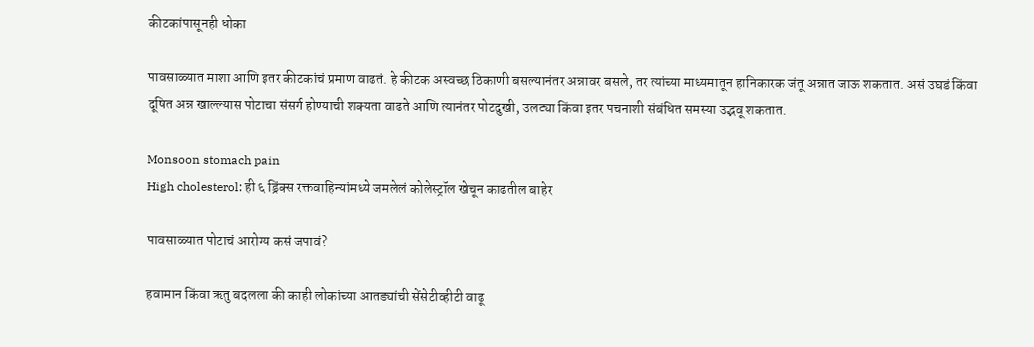कीटकांपासूनही धोका

पावसाळ्यात माशा आणि इतर कीटकांचं प्रमाण वाढतं. हे कीटक अस्वच्छ ठिकाणी बसल्यानंतर अन्नावर बसले, तर त्यांच्या माध्यमातून हानिकारक जंतू अन्नात जाऊ शकतात. असं उघडं किंवा दूषित अन्न खाल्ल्यास पोटाचा संसर्ग होण्याची शक्यता वाढते आणि त्यानंतर पोटदुखी, उलट्या किंवा इतर पचनाशी संबंधित समस्या उद्भवू शकतात.

Monsoon stomach pain
High cholesterol: ही ६ ड्रिंक्स रक्तवाहिन्यांमध्ये जमलेलं कोलेस्ट्रॉल खेचून काढतील बाहेर

पावसाळ्यात पोटाचं आरोग्य कसं जपावं?

हवामान किंवा ऋतु बदलला की काही लोकांच्या आतड्यांची सेंसेटीव्हीटी वाढू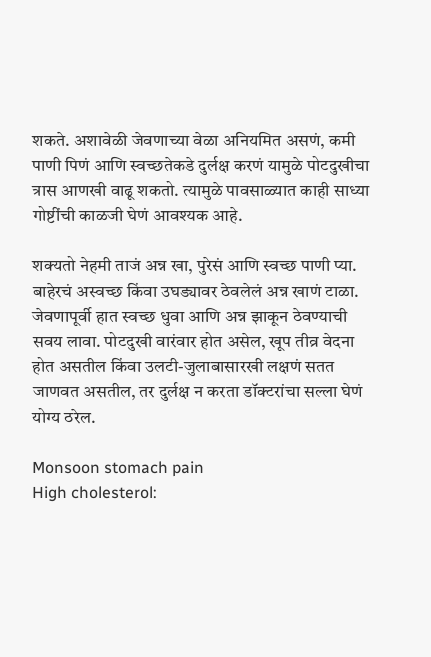शकते. अशावेळी जेवणाच्या वेळा अनियमित असणं, कमी पाणी पिणं आणि स्वच्छतेकडे दुर्लक्ष करणं यामुळे पोटदुखीचा त्रास आणखी वाढू शकतो. त्यामुळे पावसाळ्यात काही साध्या गोष्टींची काळजी घेणं आवश्यक आहे.

शक्यतो नेहमी ताजं अन्न खा, पुरेसं आणि स्वच्छ पाणी प्या. बाहेरचं अस्वच्छ किंवा उघड्यावर ठेवलेलं अन्न खाणं टाळा. जेवणापूर्वी हात स्वच्छ धुवा आणि अन्न झाकून ठेवण्याची सवय लावा. पोटदुखी वारंवार होत असेल, खूप तीव्र वेदना होत असतील किंवा उलटी-जुलाबासारखी लक्षणं सतत जाणवत असतील, तर दुर्लक्ष न करता डॉक्टरांचा सल्ला घेणं योग्य ठरेल.

Monsoon stomach pain
High cholesterol: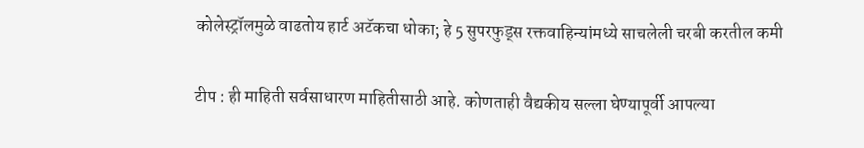कोलेस्ट्रॉलमुळे वाढतोय हार्ट अटॅकचा धोका; हे 5 सुपरफुड्स रक्तवाहिन्यांमध्ये साचलेली चरबी करतील कमी

टीप : ही माहिती सर्वसाधारण माहितीसाठी आहे. कोणताही वैद्यकीय सल्ला घेण्यापूर्वी आपल्या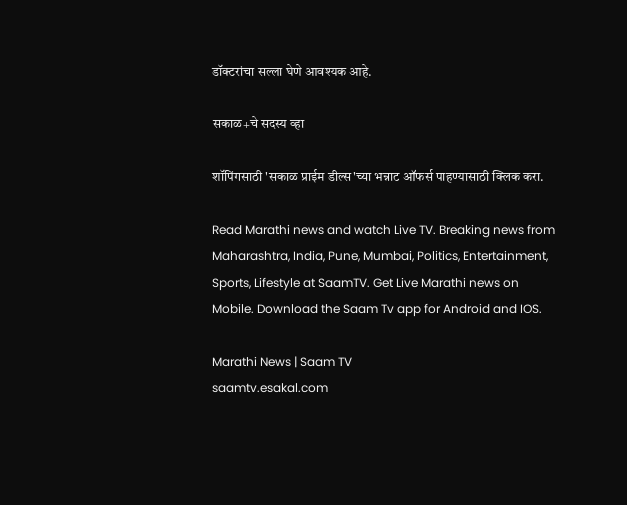डॉक्टरांचा सल्ला घेणे आवश्यक आहे.

सकाळ+चे सदस्य व्हा

शॉपिंगसाठी 'सकाळ प्राईम डील्स'च्या भन्नाट ऑफर्स पाहण्यासाठी क्लिक करा.

Read Marathi news and watch Live TV. Breaking news from Maharashtra, India, Pune, Mumbai, Politics, Entertainment, Sports, Lifestyle at SaamTV. Get Live Marathi news on Mobile. Download the Saam Tv app for Android and IOS.

Marathi News | Saam TV
saamtv.esakal.com